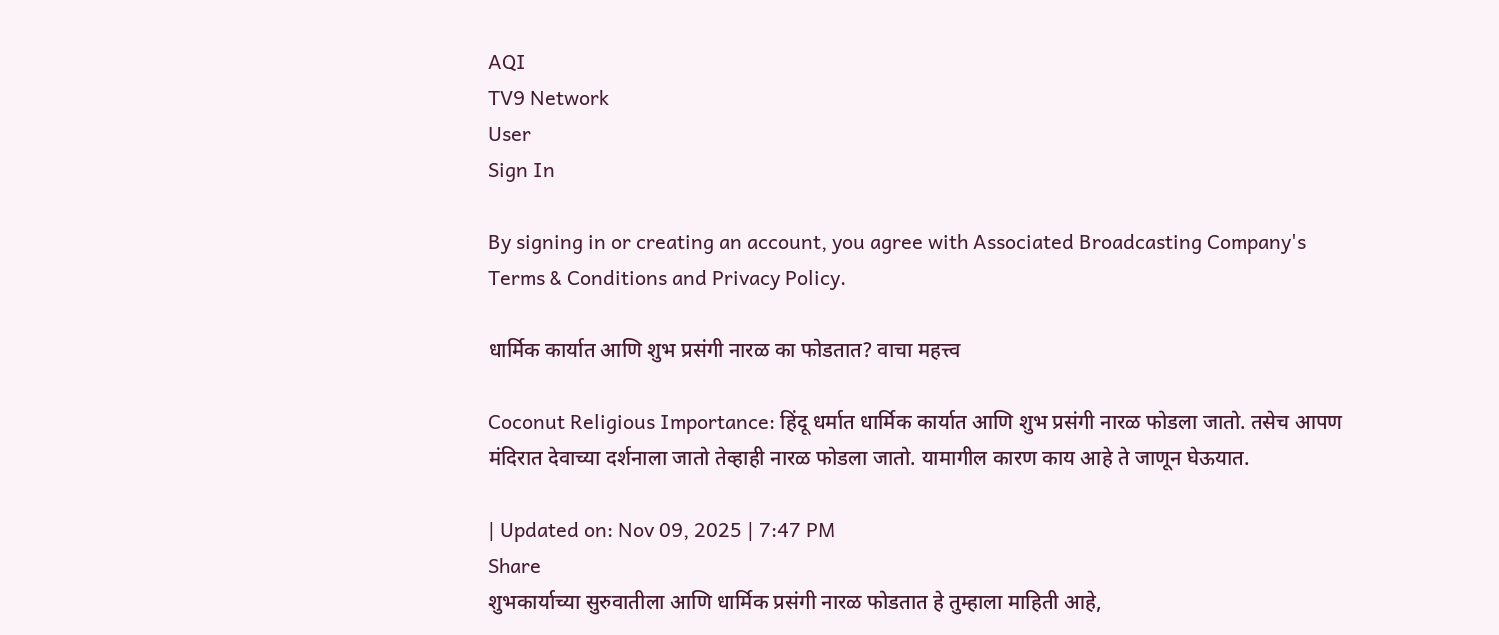AQI
TV9 Network
User
Sign In

By signing in or creating an account, you agree with Associated Broadcasting Company's Terms & Conditions and Privacy Policy.

धार्मिक कार्यात आणि शुभ प्रसंगी नारळ का फोडतात? वाचा महत्त्व

Coconut Religious Importance: हिंदू धर्मात धार्मिक कार्यात आणि शुभ प्रसंगी नारळ फोडला जातो. तसेच आपण मंदिरात देवाच्या दर्शनाला जातो तेव्हाही नारळ फोडला जातो. यामागील कारण काय आहे ते जाणून घेऊयात.

| Updated on: Nov 09, 2025 | 7:47 PM
Share
शुभकार्याच्या सुरुवातीला आणि धार्मिक प्रसंगी नारळ फोडतात हे तुम्हाला माहिती आहे,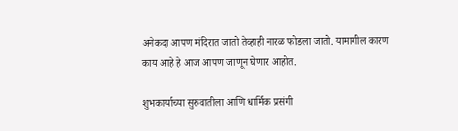अनेकदा आपण मंदिरात जातो तेव्हाही नारळ फोडला जातो. यामागील कारण काय आहे हे आज आपण जाणून घेणार आहोत.

शुभकार्याच्या सुरुवातीला आणि धार्मिक प्रसंगी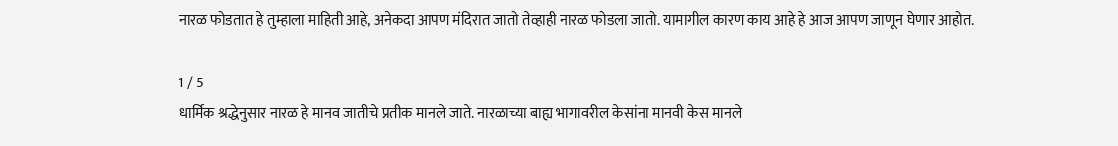नारळ फोडतात हे तुम्हाला माहिती आहे, अनेकदा आपण मंदिरात जातो तेव्हाही नारळ फोडला जातो. यामागील कारण काय आहे हे आज आपण जाणून घेणार आहोत.

1 / 5
धार्मिक श्रद्धेनुसार नारळ हे मानव जातीचे प्रतीक मानले जाते. नारळाच्या बाह्य भागावरील केसांना मानवी केस मानले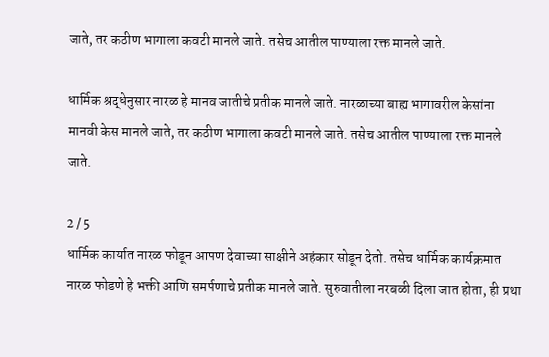जाते, तर कठीण भागाला कवटी मानले जाते. तसेच आतील पाण्याला रक्त मानले जाते.

धार्मिक श्रद्धेनुसार नारळ हे मानव जातीचे प्रतीक मानले जाते. नारळाच्या बाह्य भागावरील केसांना मानवी केस मानले जाते, तर कठीण भागाला कवटी मानले जाते. तसेच आतील पाण्याला रक्त मानले जाते.

2 / 5
धार्मिक कार्यात नारळ फोडून आपण देवाच्या साक्षीने अहंकार सोडून देतो. तसेच धार्मिक कार्यक्रमात नारळ फोडणे हे भक्ती आणि समर्पणाचे प्रतीक मानले जाते. सुरुवातीला नरबळी दिला जात होता, ही प्रथा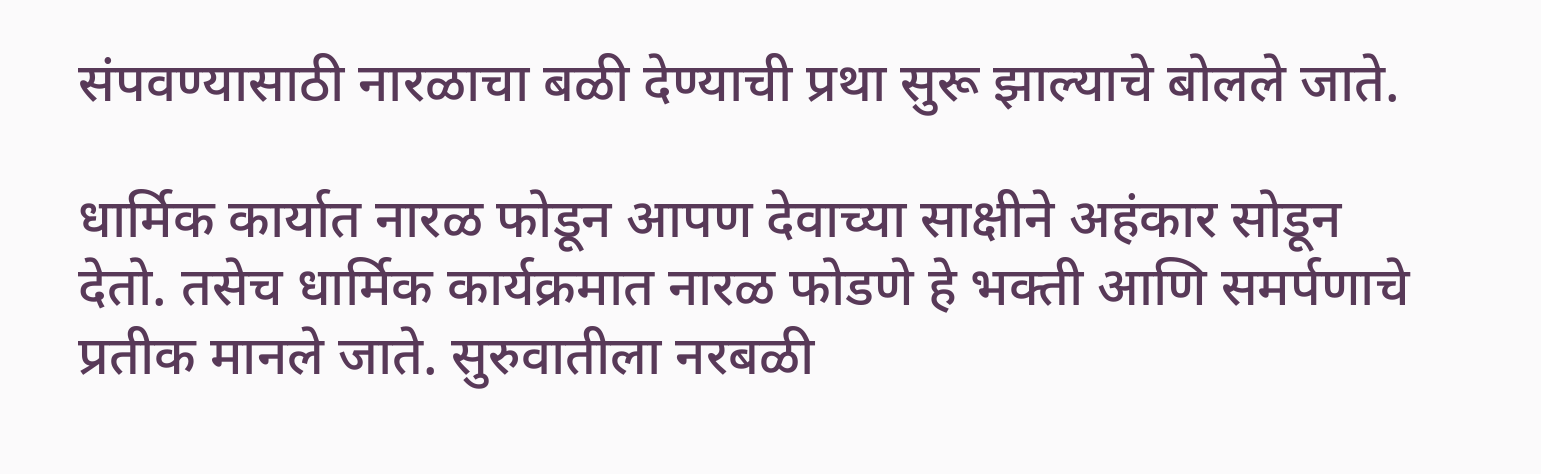संपवण्यासाठी नारळाचा बळी देण्याची प्रथा सुरू झाल्याचे बोलले जाते.

धार्मिक कार्यात नारळ फोडून आपण देवाच्या साक्षीने अहंकार सोडून देतो. तसेच धार्मिक कार्यक्रमात नारळ फोडणे हे भक्ती आणि समर्पणाचे प्रतीक मानले जाते. सुरुवातीला नरबळी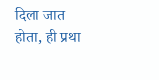दिला जात होता, ही प्रथा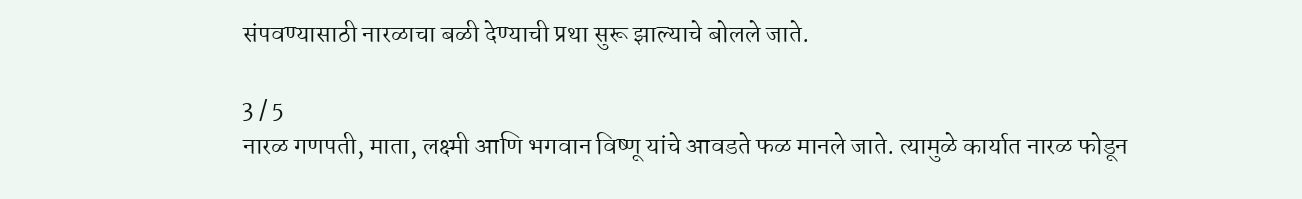संपवण्यासाठी नारळाचा बळी देण्याची प्रथा सुरू झाल्याचे बोलले जाते.

3 / 5
नारळ गणपती, माता, लक्ष्मी आणि भगवान विष्णू यांचे आवडते फळ मानले जाते. त्यामुळे कार्यात नारळ फोडून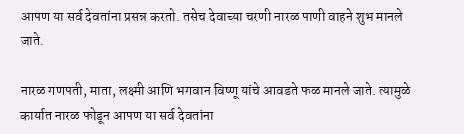आपण या सर्व देवतांना प्रसन्न करतो. तसेच देवाच्या चरणी नारळ पाणी वाहने शुभ मानले जाते.

नारळ गणपती, माता, लक्ष्मी आणि भगवान विष्णू यांचे आवडते फळ मानले जाते. त्यामुळे कार्यात नारळ फोडून आपण या सर्व देवतांना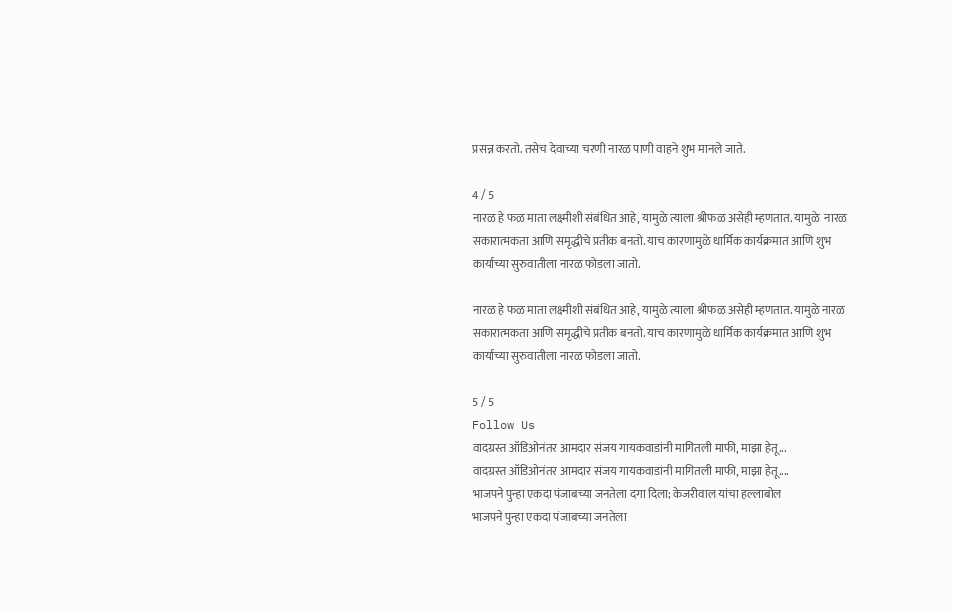प्रसन्न करतो. तसेच देवाच्या चरणी नारळ पाणी वाहने शुभ मानले जाते.

4 / 5
नारळ हे फळ माता लक्ष्मीशी संबंधित आहे, यामुळे त्याला श्रीफळ असेही म्हणतात. यामुळे  नारळ सकारात्मकता आणि समृद्धीचे प्रतीक बनतो. याच कारणामुळे धार्मिक कार्यक्रमात आणि शुभ कार्याच्या सुरुवातीला नारळ फोडला जातो.

नारळ हे फळ माता लक्ष्मीशी संबंधित आहे, यामुळे त्याला श्रीफळ असेही म्हणतात. यामुळे नारळ सकारात्मकता आणि समृद्धीचे प्रतीक बनतो. याच कारणामुळे धार्मिक कार्यक्रमात आणि शुभ कार्याच्या सुरुवातीला नारळ फोडला जातो.

5 / 5
Follow Us
वादग्रस्त ऑडिओनंतर आमदार संजय गायकवाडांनी मागितली माफी, माझा हेतू...
वादग्रस्त ऑडिओनंतर आमदार संजय गायकवाडांनी मागितली माफी, माझा हेतू....
भाजपने पुन्हा एकदा पंजाबच्या जनतेला दगा दिला; केजरीवाल यांचा हल्लाबोल
भाजपने पुन्हा एकदा पंजाबच्या जनतेला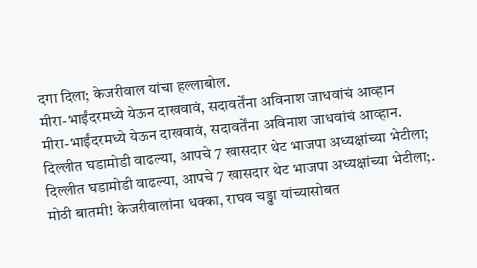दगा दिला; केजरीवाल यांचा हल्लाबोल.
मीरा-भाईंदरमध्ये येऊन दाखवावं, सदावर्तेंना अविनाश जाधवांचं आव्हान
मीरा-भाईंदरमध्ये येऊन दाखवावं, सदावर्तेंना अविनाश जाधवांचं आव्हान.
दिल्लीत घडामोडी वाढल्या, आपचे 7 खासदार थेट भाजपा अध्यक्षांच्या भेटीला;
दिल्लीत घडामोडी वाढल्या, आपचे 7 खासदार थेट भाजपा अध्यक्षांच्या भेटीला;.
मोठी बातमी! केजरीवालांना धक्का, राघव चड्ढा यांच्यासोबत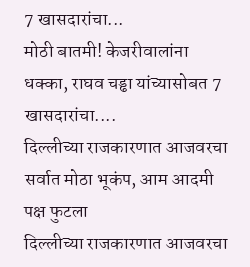7 खासदारांचा...
मोठी बातमी! केजरीवालांना धक्का, राघव चड्ढा यांच्यासोबत 7 खासदारांचा....
दिल्लीच्या राजकारणात आजवरचा सर्वात मोठा भूकंप, आम आदमी पक्ष फुटला
दिल्लीच्या राजकारणात आजवरचा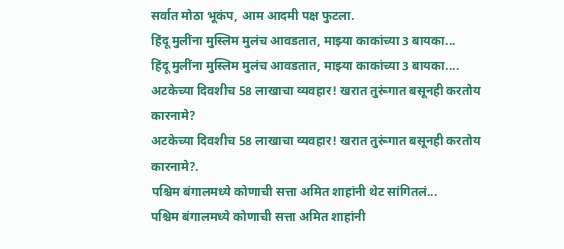सर्वात मोठा भूकंप, आम आदमी पक्ष फुटला.
हिंदू मुलींना मुस्लिम मुलंच आवडतात, माझ्या काकांच्या 3 बायका...
हिंदू मुलींना मुस्लिम मुलंच आवडतात, माझ्या काकांच्या 3 बायका....
अटकेच्या दिवशीच 58 लाखाचा व्यवहार! खरात तुरूंगात बसूनही करतोय कारनामे?
अटकेच्या दिवशीच 58 लाखाचा व्यवहार! खरात तुरूंगात बसूनही करतोय कारनामे?.
पश्चिम बंगालमध्ये कोणाची सत्ता अमित शाहांनी थेट सांगितलं...
पश्चिम बंगालमध्ये कोणाची सत्ता अमित शाहांनी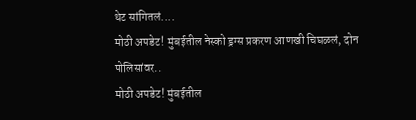थेट सांगितलं....
मोठी अपडेट! मुंबईतील नेस्को ड्रग्स प्रकरण आणखी चिघळलं, दोन पोलिसांवर..
मोठी अपडेट! मुंबईतील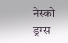नेस्को ड्रग्स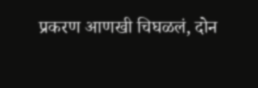प्रकरण आणखी चिघळलं, दोन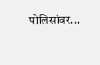पोलिसांवर...